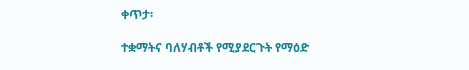ቀጥታ፡

ተቋማትና ባለሃብቶች የሚያደርጉት የማዕድ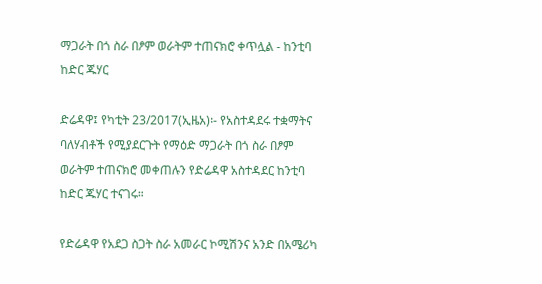ማጋራት በጎ ስራ በፆም ወራትም ተጠናክሮ ቀጥሏል - ከንቲባ ከድር ጁሃር

ድሬዳዋ፤ የካቲት 23/2017(ኢዜአ)፡- የአስተዳደሩ ተቋማትና ባለሃብቶች የሚያደርጉት የማዕድ ማጋራት በጎ ስራ በፆም ወራትም ተጠናክሮ መቀጠሉን የድሬዳዋ አስተዳደር ከንቲባ ከድር ጁሃር ተናገሩ።

የድሬዳዋ የአደጋ ስጋት ስራ አመራር ኮሚሽንና አንድ በአሜሪካ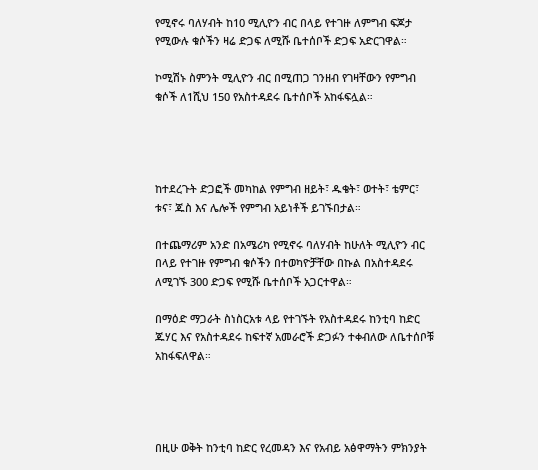የሚኖሩ ባለሃብት ከ10 ሚሊዮን ብር በላይ የተገዙ ለምግብ ፍጆታ የሚውሉ ቁሶችን ዛሬ ድጋፍ ለሚሹ ቤተሰቦች ድጋፍ አድርገዋል።

ኮሚሽኑ ስምንት ሚሊዮን ብር በሚጠጋ ገንዘብ የገዛቸውን የምግብ ቁሶች ለ1ሺህ 150 የአስተዳደሩ ቤተሰቦች አከፋፍሏል።




ከተደረጉት ድጋፎች መካከል የምግብ ዘይት፣ ዱቄት፣ ወተት፣ ቴምር፣ ቱና፣ ጁስ እና ሌሎች የምግብ አይነቶች ይገኙበታል።

በተጨማሪም አንድ በአሜሪካ የሚኖሩ ባለሃብት ከሁለት ሚሊዮን ብር በላይ የተገዙ የምግብ ቁሶችን በተወካዮቻቸው በኩል በአስተዳደሩ ለሚገኙ 300 ድጋፍ የሚሹ ቤተሰቦች አጋርተዋል።

በማዕድ ማጋራት ስነስርአቱ ላይ የተገኙት የአስተዳደሩ ከንቲባ ከድር ጁሃር እና የአስተዳደሩ ከፍተኛ አመራሮች ድጋፉን ተቀብለው ለቤተሰቦቹ አከፋፍለዋል።




በዚሁ ወቅት ከንቲባ ከድር የረመዳን እና የአብይ አፅዋማትን ምክንያት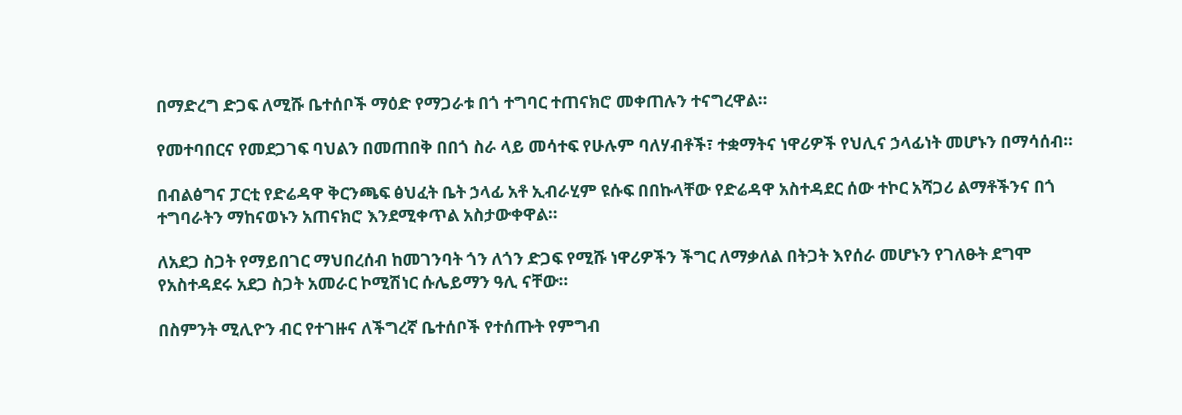በማድረግ ድጋፍ ለሚሹ ቤተሰቦች ማዕድ የማጋራቱ በጎ ተግባር ተጠናክሮ መቀጠሉን ተናግረዋል።

የመተባበርና የመደጋገፍ ባህልን በመጠበቅ በበጎ ስራ ላይ መሳተፍ የሁሉም ባለሃብቶች፣ ተቋማትና ነዋሪዎች የህሊና ኃላፊነት መሆኑን በማሳሰብ።

በብልፅግና ፓርቲ የድሬዳዋ ቅርንጫፍ ፅህፈት ቤት ኃላፊ አቶ ኢብራሂም ዩሱፍ በበኩላቸው የድሬዳዋ አስተዳደር ሰው ተኮር አሻጋሪ ልማቶችንና በጎ ተግባራትን ማከናወኑን አጠናክሮ እንደሚቀጥል አስታውቀዋል።

ለአደጋ ስጋት የማይበገር ማህበረሰብ ከመገንባት ጎን ለጎን ድጋፍ የሚሹ ነዋሪዎችን ችግር ለማቃለል በትጋት እየሰራ መሆኑን የገለፁት ደግሞ የአስተዳደሩ አደጋ ስጋት አመራር ኮሚሽነር ሱሌይማን ዓሊ ናቸው።

በስምንት ሚሊዮን ብር የተገዙና ለችግረኛ ቤተሰቦች የተሰጡት የምግብ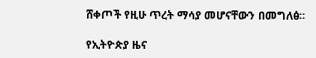ሸቀጦች የዚሁ ጥረት ማሳያ መሆናቸውን በመግለፅ።

የኢትዮጵያ ዜና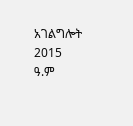አገልግሎት
2015
ዓ.ም